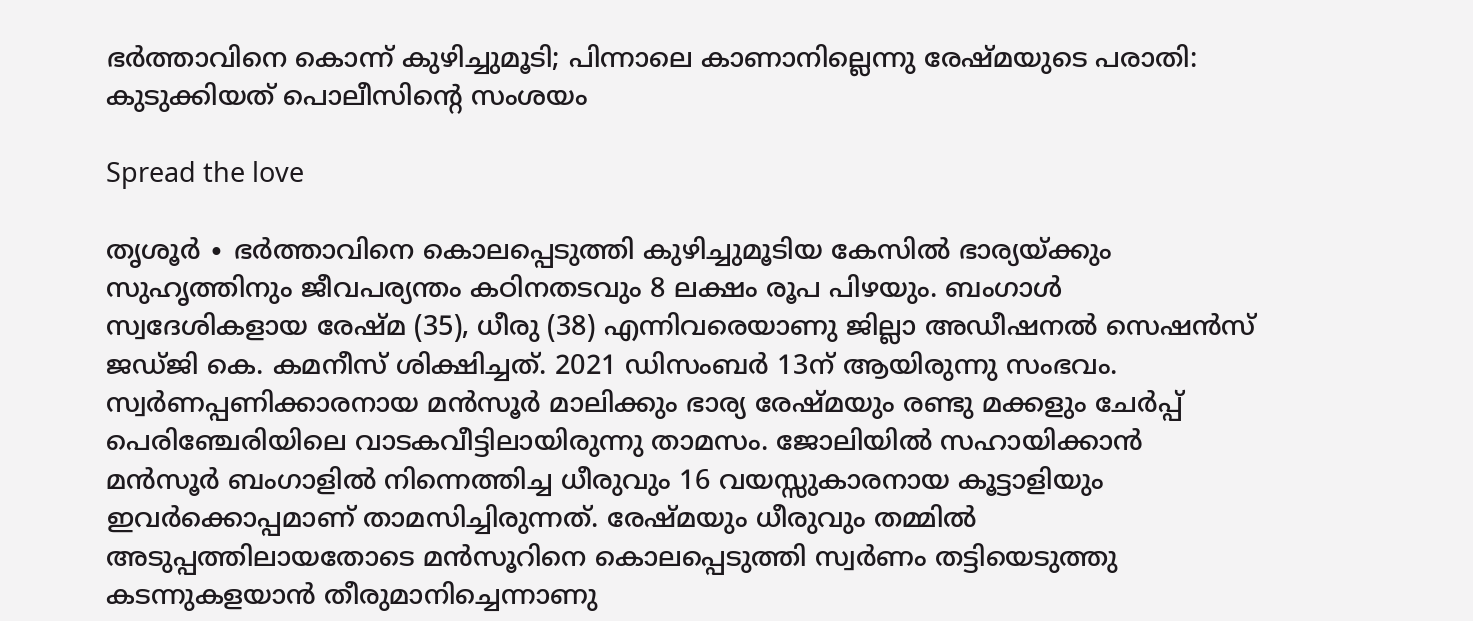ഭർത്താവിനെ കൊന്ന് കുഴിച്ചുമൂടി; പിന്നാലെ കാണാനില്ലെന്നു രേഷ്മയുടെ പരാതി: കുടുക്കിയത് പൊലീസിന്റെ സംശയം

Spread the love

തൃശൂർ ∙ ഭർത്താവിനെ കൊലപ്പെടുത്തി കുഴിച്ചുമൂടിയ കേസിൽ ഭാര്യയ്ക്കും സുഹൃത്തിനും ജീവപര്യന്തം കഠിനതടവും 8 ലക്ഷം രൂപ പിഴയും. ബംഗാൾ സ്വദേശികളായ രേഷ്മ (35), ധീരു (38) എന്നിവരെയാണു ജില്ലാ അഡീഷനൽ സെഷൻസ് ജഡ്ജി കെ. കമനീസ് ശിക്ഷിച്ചത്. 2021 ഡിസംബർ 13ന് ആയിരുന്നു സംഭവം. സ്വർണപ്പണിക്കാരനായ മൻസൂർ മാലിക്കും ഭാര്യ രേഷ്മയും രണ്ടു മക്കളും ചേർപ്പ് പെരിഞ്ചേരിയിലെ വാടകവീട്ടിലായിരുന്നു താമസം. ജോലിയിൽ സഹായിക്കാൻ മൻസൂർ ബംഗാളിൽ നിന്നെത്തിച്ച ധീരുവും 16 വയസ്സുകാരനായ കൂട്ടാളിയും ഇവർക്കൊപ്പമാണ് താമസിച്ചിരുന്നത്. രേഷ്മയും ധീരുവും തമ്മിൽ അടുപ്പത്തിലായതോടെ മൻസൂറിനെ കൊലപ്പെടുത്തി സ്വർണം തട്ടിയെടുത്തു കടന്നുകളയാൻ തീരുമാനിച്ചെന്നാണു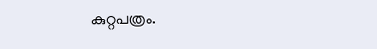കുറ്റപത്രം.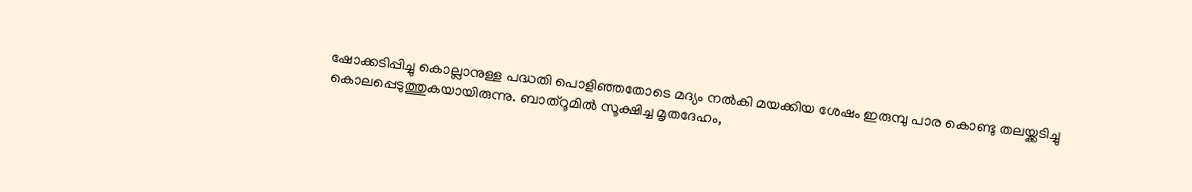ഷോക്കടിപ്പിച്ചു കൊല്ലാനുള്ള പദ്ധതി പൊളിഞ്ഞതോടെ മദ്യം നൽകി മയക്കിയ ശേഷം ഇരുമ്പു പാര കൊണ്ടു തലയ്ക്കടിച്ചു കൊലപ്പെടുത്തുകയായിരുന്നു. ബാത്‍റൂമിൽ സൂക്ഷിച്ച മൃതദേഹം,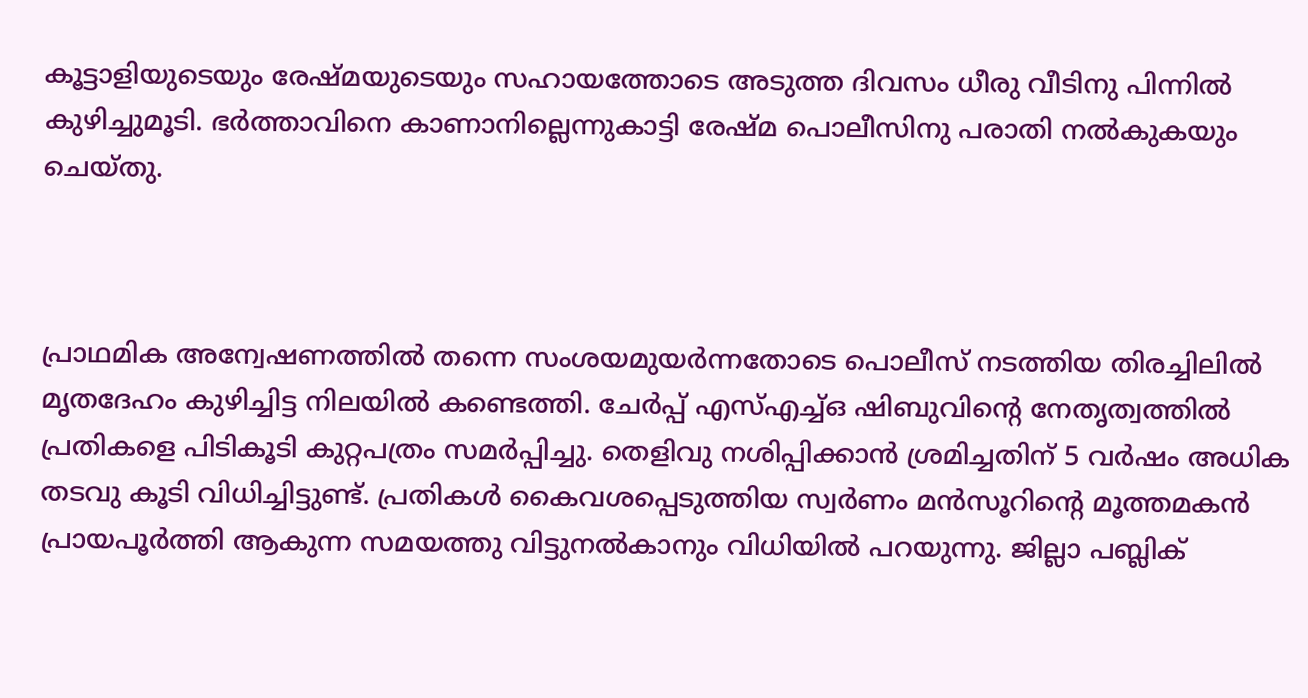കൂട്ടാളിയുടെയും രേഷ്മയുടെയും സഹായത്തോടെ അടുത്ത ദിവസം ധീരു വീടിനു പിന്നിൽ കുഴിച്ചുമൂടി. ഭർത്താവിനെ കാണാനില്ലെന്നുകാട്ടി രേഷ്മ പൊലീസിനു പരാതി നൽകുകയും ചെയ്തു.



പ്രാഥമിക അന്വേഷണത്തിൽ തന്നെ സംശയമുയർന്നതോടെ പൊലീസ് നടത്തിയ തിരച്ചിലിൽ മൃതദേഹം കുഴിച്ചിട്ട നിലയിൽ കണ്ടെത്തി. ചേർപ്പ് എസ്എച്ച്ഒ ഷിബുവിന്റെ നേതൃത്വത്തിൽ പ്രതികളെ പിടികൂടി കുറ്റപത്രം സമർപ്പിച്ചു. തെളിവു നശിപ്പിക്കാൻ ശ്രമിച്ചതിന് 5 വർഷം അധിക തടവു കൂടി വിധിച്ചിട്ടുണ്ട്. പ്രതികൾ കൈവശപ്പെടുത്തിയ സ്വർണം മൻസൂറിന്റെ മൂത്തമകൻ പ്രായപൂർത്തി ആകുന്ന സമയത്തു വിട്ടുനൽകാനും വിധിയിൽ പറയുന്നു. ജില്ലാ പബ്ലിക്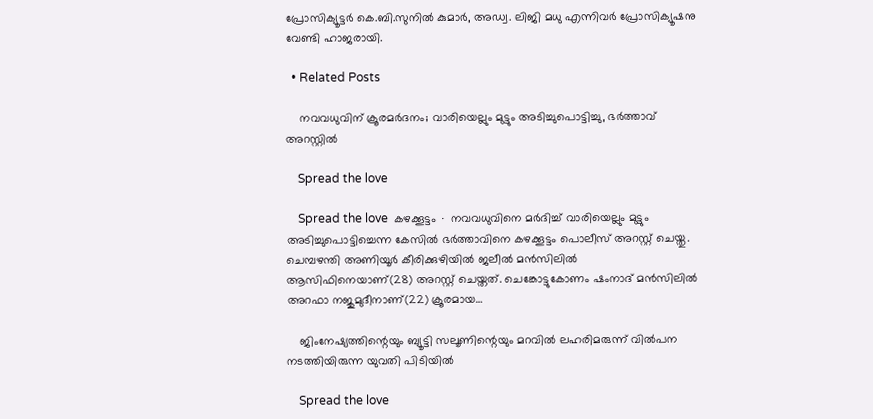പ്രോസിക്യൂട്ടർ കെ.ബി.സുനിൽ കുമാർ, അഡ്വ. ലിജി മധു എന്നിവർ പ്രോസിക്യൂഷനു വേണ്ടി ഹാജരായി.

  • Related Posts

    നവവധുവിന് ക്രൂരമർദനം; വാരിയെല്ലും മുട്ടും അടിച്ചുപൊട്ടിച്ചു, ഭർത്താവ് അറസ്റ്റിൽ

    Spread the love

    Spread the love  കഴക്കൂട്ടം ∙ നവവധുവിനെ മർദിച്ച് വാരിയെല്ലും മുട്ടും അടിച്ചുപൊട്ടിച്ചെന്ന കേസിൽ ഭർത്താവിനെ കഴക്കൂട്ടം പൊലീസ് അറസ്റ്റ് ചെയ്തു. ചെമ്പഴന്തി അണിയൂർ കീരിക്കുഴിയിൽ ജലീൽ മൻസിലിൽ ആസിഫിനെയാണ്(28) അറസ്റ്റ് ചെയ്തത്. ചെങ്കോട്ടുകോണം ഷംനാദ് മൻസിലിൽ അറഫാ നജുമുദീനാണ്(22) ക്രൂരമായ…

    ജിംനേഷ്യത്തിന്റെയും ബ്യൂട്ടി സലൂണിന്റെയും മറവിൽ ലഹരിമരുന്ന് വിൽപന നടത്തിയിരുന്ന യുവതി പിടിയിൽ

    Spread the love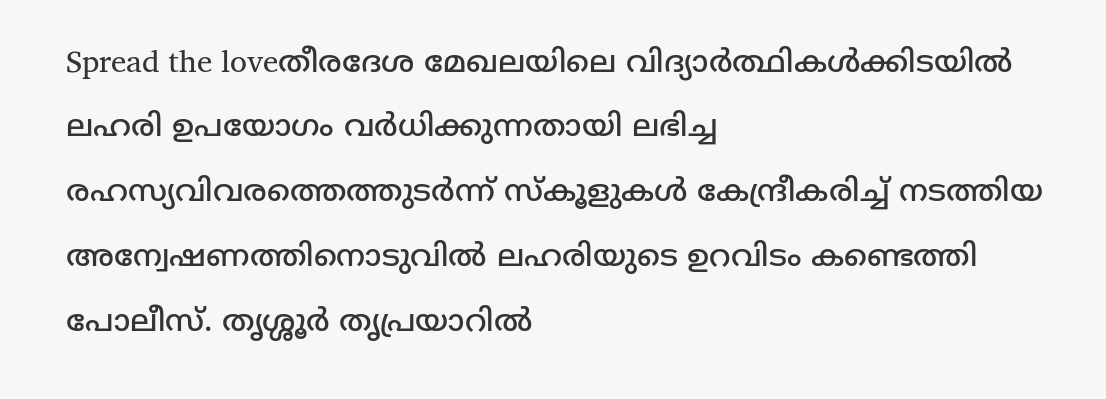Spread the loveതീരദേശ മേഖലയിലെ വിദ്യാർത്ഥികൾക്കിടയിൽ ലഹരി ഉപയോഗം വർധിക്കുന്നതായി ലഭിച്ച രഹസ്യവിവരത്തെത്തുടർന്ന് സ്കൂളുകൾ കേന്ദ്രീകരിച്ച് നടത്തിയ അന്വേഷണത്തിനൊടുവിൽ ലഹരിയുടെ ഉറവിടം കണ്ടെത്തി പോലീസ്. തൃശ്ശൂർ തൃപ്രയാറിൽ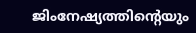ജിംനേഷ്യത്തിന്റെയും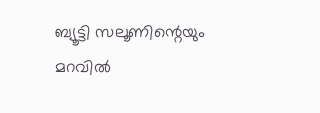ബ്യൂട്ടി സലൂണിന്റെയും മറവിൽ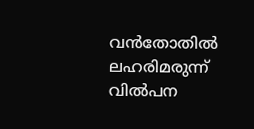വൻതോതിൽ ലഹരിമരുന്ന് വിൽപന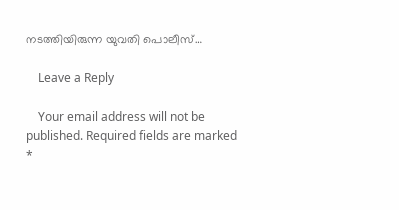നടത്തിയിരുന്ന യുവതി പൊലീസ്…

    Leave a Reply

    Your email address will not be published. Required fields are marked *